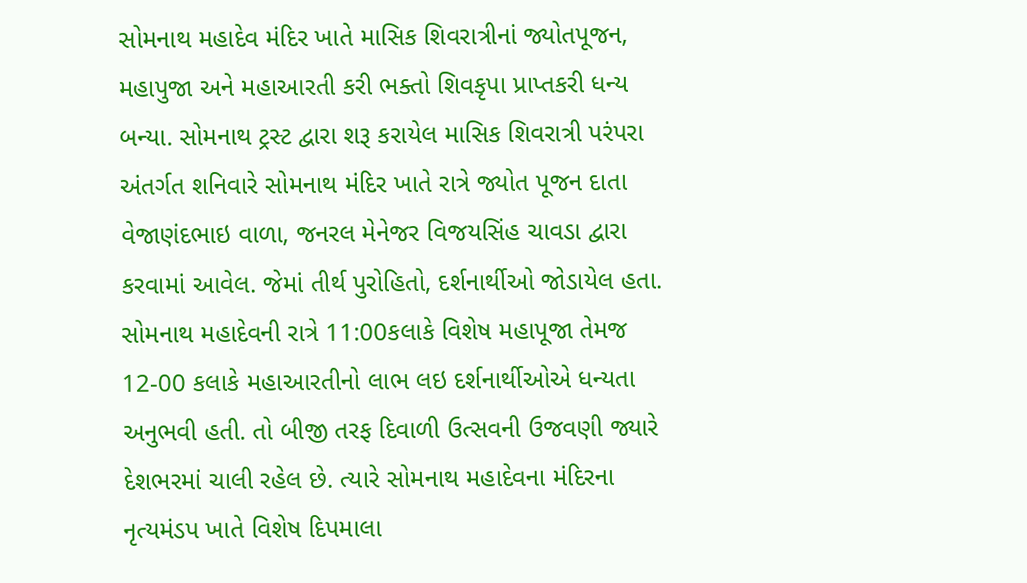સોમનાથ મહાદેવ મંદિર ખાતે માસિક શિવરાત્રીનાં જ્યોતપૂજન, મહાપુજા અને મહાઆરતી કરી ભક્તો શિવકૃપા પ્રાપ્તકરી ધન્ય બન્યા. સોમનાથ ટ્રસ્ટ દ્વારા શરૂ કરાયેલ માસિક શિવરાત્રી પરંપરા અંતર્ગત શનિવારે સોમનાથ મંદિર ખાતે રાત્રે જ્યોત પૂજન દાતા વેજાણંદભાઇ વાળા, જનરલ મેનેજર વિજયસિંહ ચાવડા દ્વારા કરવામાં આવેલ. જેમાં તીર્થ પુરોહિતો, દર્શનાર્થીઓ જોડાયેલ હતા. સોમનાથ મહાદેવની રાત્રે 11:00કલાકે વિશેષ મહાપૂજા તેમજ 12-00 કલાકે મહાઆરતીનો લાભ લઇ દર્શનાર્થીઓએ ધન્યતા અનુભવી હતી. તો બીજી તરફ દિવાળી ઉત્સવની ઉજવણી જ્યારે દેશભરમાં ચાલી રહેલ છે. ત્યારે સોમનાથ મહાદેવના મંદિરના નૃત્યમંડપ ખાતે વિશેષ દિપમાલા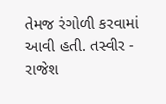તેમજ રંગોળી કરવામાં આવી હતી. તસ્વીર - રાજેશ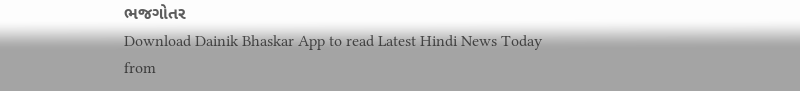ભજગોતર
Download Dainik Bhaskar App to read Latest Hindi News Today
from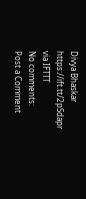Divya Bhaskar https://ift.tt/2pSdapr
via IFTTT
No comments:
Post a Comment